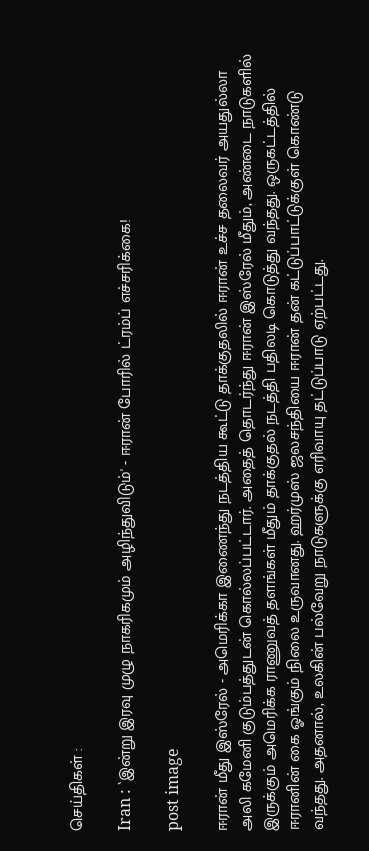செய்திகள் :

Iran : `இன்று இரவு முழு நாகரிகமும் அழிந்துவிடும்' - ஈரான் போரில் ட்ரம்ப் எச்சரிக்கை!

post image

ஈரான் மீது இஸ்ரேல் - அமெரிக்கா இணைந்து நடத்திய கூட்டு தாக்குதலில் ஈரான் உச்ச தலைவர் அயதுல்லா அலி கமேனி குடும்பத்துடன் கொல்லப்பட்டார். அதைத் தொடர்ந்து ஈரான் இஸ்ரேல் மீதும், அண்டை நாடுகளில் இருக்கும் அமெரிக்க ராணுவத் தளங்கள் மீதும் தாக்குதல் நடத்தி பதிலடி கொடுத்து வந்தது. ஒருகட்டத்தில் ஈரானின் கை ஓங்கும் நிலை உருவானது. ஹர்முஸ் ஜலசந்தியை ஈரான் தன் கட்டுப்பாட்டுக்குள் கொண்டு வந்தது. அதனால், உலகின் பல்வேறு நாடுகளுக்கு எரிவாயு தட்டுப்பாடு ஏற்பட்டது.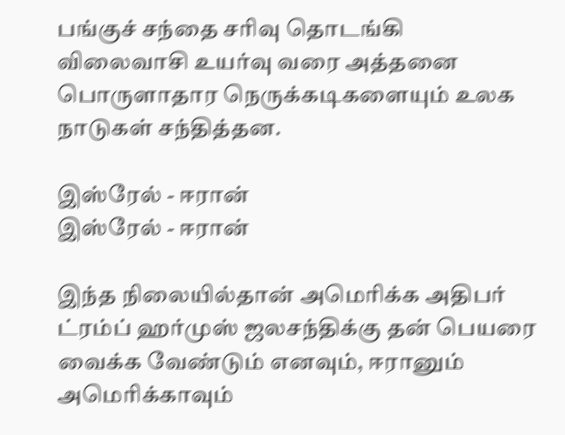பங்குச் சந்தை சரிவு தொடங்கி விலைவாசி உயர்வு வரை அத்தனை பொருளாதார நெருக்கடிகளையும் உலக நாடுகள் சந்தித்தன.

இஸ்ரேல் - ஈரான்
இஸ்ரேல் - ஈரான்

இந்த நிலையில்தான் அமெரிக்க அதிபர் ட்ரம்ப் ஹர்முஸ் ஜலசந்திக்கு தன் பெயரை வைக்க வேண்டும் எனவும், ஈரானும் அமெரிக்காவும்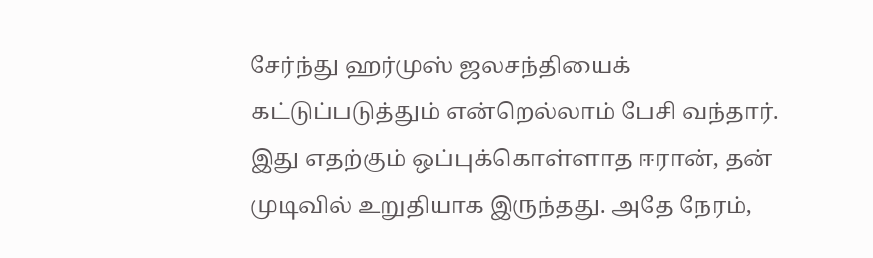சேர்ந்து ஹர்முஸ் ஜலசந்தியைக் கட்டுப்படுத்தும் என்றெல்லாம் பேசி வந்தார். இது எதற்கும் ஒப்புக்கொள்ளாத ஈரான், தன் முடிவில் உறுதியாக இருந்தது. அதே நேரம்,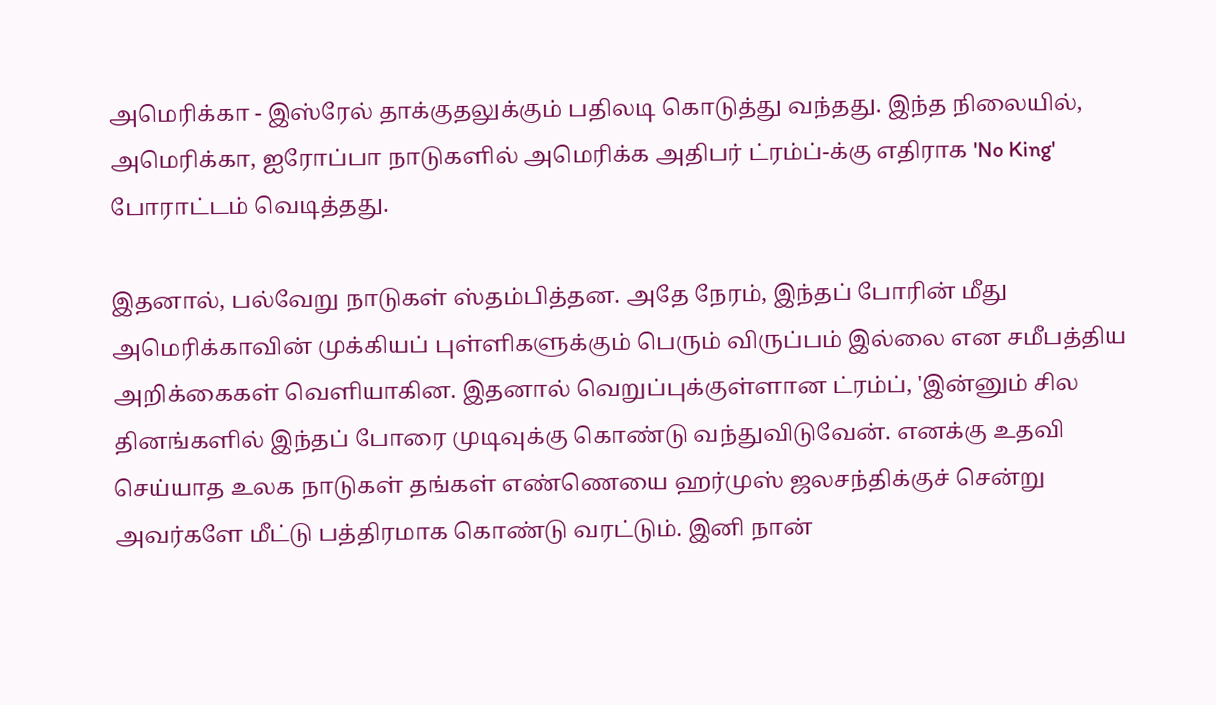அமெரிக்கா - இஸ்ரேல் தாக்குதலுக்கும் பதிலடி கொடுத்து வந்தது. இந்த நிலையில், அமெரிக்கா, ஐரோப்பா நாடுகளில் அமெரிக்க அதிபர் ட்ரம்ப்-க்கு எதிராக 'No King' போராட்டம் வெடித்தது.

இதனால், பல்வேறு நாடுகள் ஸ்தம்பித்தன. அதே நேரம், இந்தப் போரின் மீது அமெரிக்காவின் முக்கியப் புள்ளிகளுக்கும் பெரும் விருப்பம் இல்லை என சமீபத்திய அறிக்கைகள் வெளியாகின. இதனால் வெறுப்புக்குள்ளான ட்ரம்ப், 'இன்னும் சில தினங்களில் இந்தப் போரை முடிவுக்கு கொண்டு வந்துவிடுவேன். எனக்கு உதவி செய்யாத உலக நாடுகள் தங்கள் எண்ணெயை ஹர்முஸ் ஜலசந்திக்குச் சென்று அவர்களே மீட்டு பத்திரமாக கொண்டு வரட்டும். இனி நான்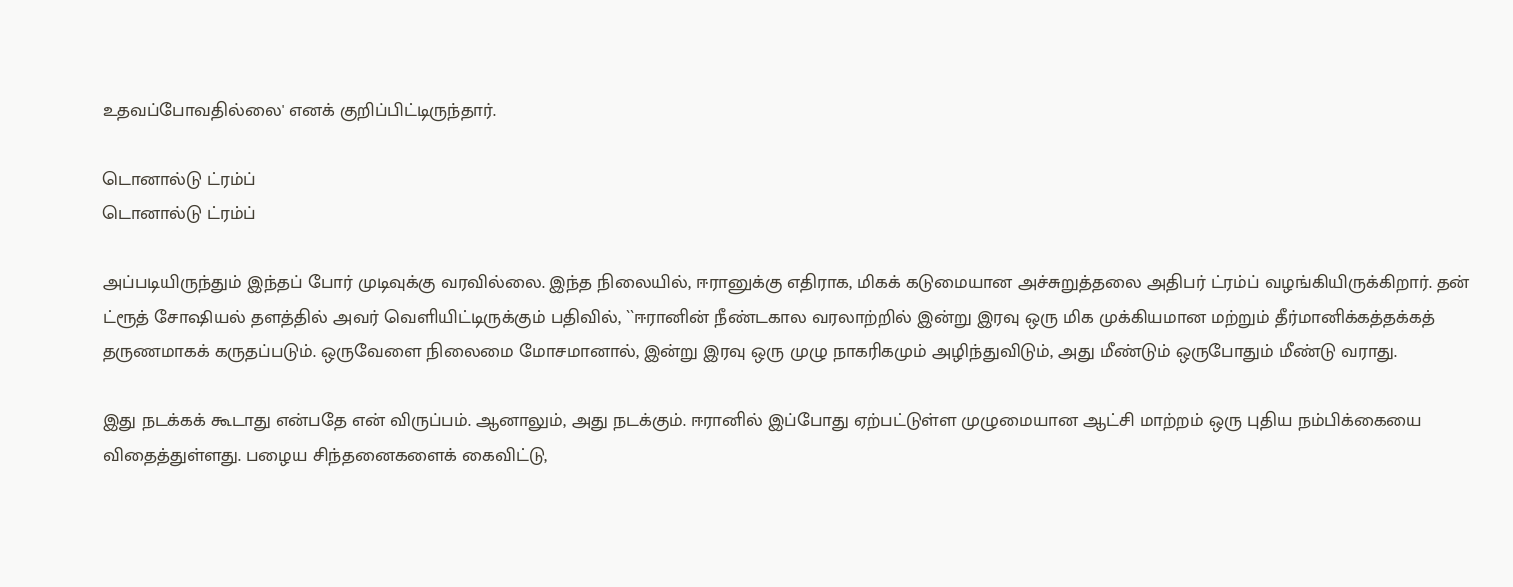உதவப்போவதில்லை' எனக் குறிப்பிட்டிருந்தார்.

டொனால்டு ட்ரம்ப்
டொனால்டு ட்ரம்ப்

அப்படியிருந்தும் இந்தப் போர் முடிவுக்கு வரவில்லை. இந்த நிலையில், ஈரானுக்கு எதிராக, மிகக் கடுமையான அச்சுறுத்தலை அதிபர் ட்ரம்ப் வழங்கியிருக்கிறார். தன் ட்ரூத் சோஷியல் தளத்தில் அவர் வெளியிட்டிருக்கும் பதிவில், ``ஈரானின் நீண்டகால வரலாற்றில் இன்று இரவு ஒரு மிக முக்கியமான மற்றும் தீர்மானிக்கத்தக்கத் தருணமாகக் கருதப்படும். ஒருவேளை நிலைமை மோசமானால், இன்று இரவு ஒரு முழு நாகரிகமும் அழிந்துவிடும், அது மீண்டும் ஒருபோதும் மீண்டு வராது.

இது நடக்கக் கூடாது என்பதே என் விருப்பம். ஆனாலும், அது நடக்கும். ஈரானில் இப்போது ஏற்பட்டுள்ள முழுமையான ஆட்சி மாற்றம் ஒரு புதிய நம்பிக்கையை விதைத்துள்ளது. பழைய சிந்தனைகளைக் கைவிட்டு,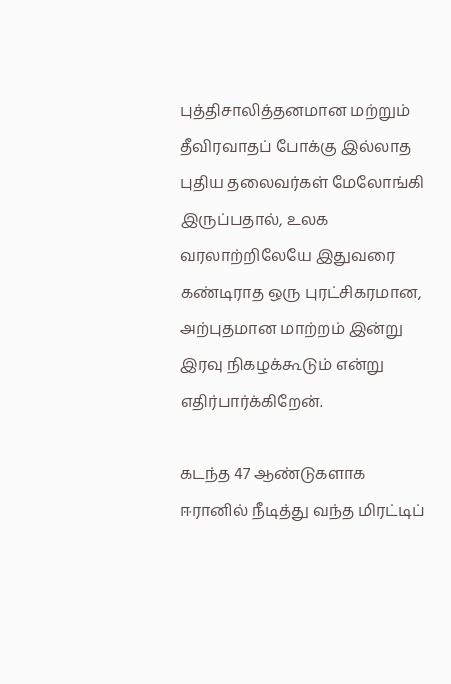புத்திசாலித்தனமான மற்றும் தீவிரவாதப் போக்கு இல்லாத புதிய தலைவர்கள் மேலோங்கி இருப்பதால், உலக வரலாற்றிலேயே இதுவரை கண்டிராத ஒரு புரட்சிகரமான, அற்புதமான மாற்றம் இன்று இரவு நிகழக்கூடும் என்று எதிர்பார்க்கிறேன்.

கடந்த 47 ஆண்டுகளாக ஈரானில் நீடித்து வந்த மிரட்டிப்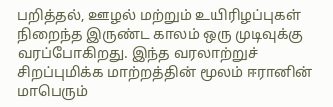பறித்தல், ஊழல் மற்றும் உயிரிழப்புகள் நிறைந்த இருண்ட காலம் ஒரு முடிவுக்கு வரப்போகிறது. இந்த வரலாற்றுச் சிறப்புமிக்க மாற்றத்தின் மூலம் ஈரானின் மாபெரும்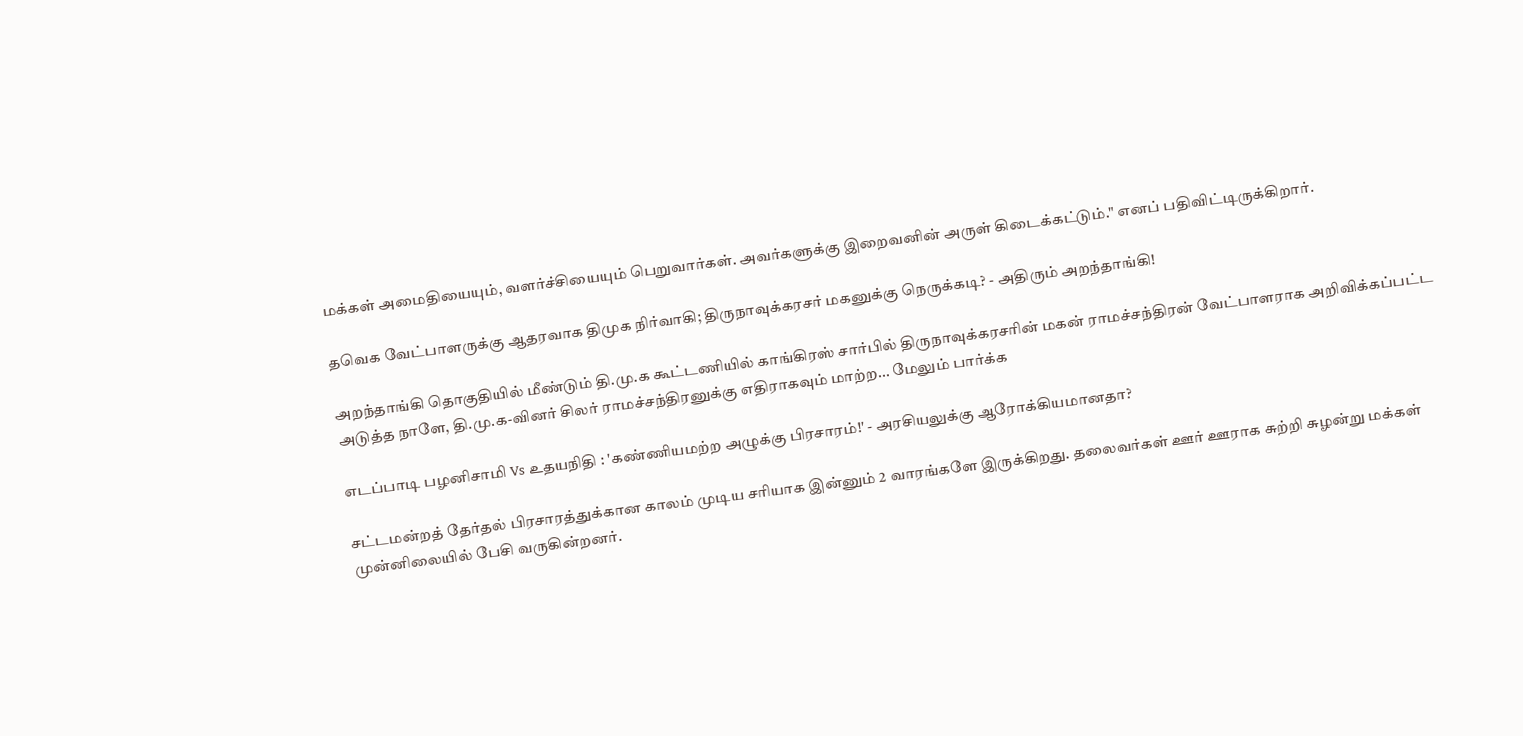மக்கள் அமைதியையும், வளர்ச்சியையும் பெறுவார்கள். அவர்களுக்கு இறைவனின் அருள் கிடைக்கட்டும்." எனப் பதிவிட்டிருக்கிறார்.

தவெக வேட்பாளருக்கு ஆதரவாக திமுக நிர்வாகி; திருநாவுக்கரசர் மகனுக்கு நெருக்கடி? - அதிரும் அறந்தாங்கி!

அறந்தாங்கி தொகுதியில் மீண்டும் தி.மு.க கூட்டணியில் காங்கிரஸ் சார்பில் திருநாவுக்கரசரின் மகன் ராமச்சந்திரன் வேட்பாளராக அறிவிக்கப்பட்ட அடுத்த நாளே, தி.மு.க-வினர் சிலர் ராமச்சந்திரனுக்கு எதிராகவும் மாற்ற... மேலும் பார்க்க

எடப்பாடி பழனிசாமி Vs உதயநிதி : 'கண்ணியமற்ற அழுக்கு பிரசாரம்!' - அரசியலுக்கு ஆரோக்கியமானதா?

சட்டமன்றத் தேர்தல் பிரசாரத்துக்கான காலம் முடிய சரியாக இன்னும் 2 வாரங்களே இருக்கிறது. தலைவர்கள் ஊர் ஊராக சுற்றி சுழன்று மக்கள் முன்னிலையில் பேசி வருகின்றனர்.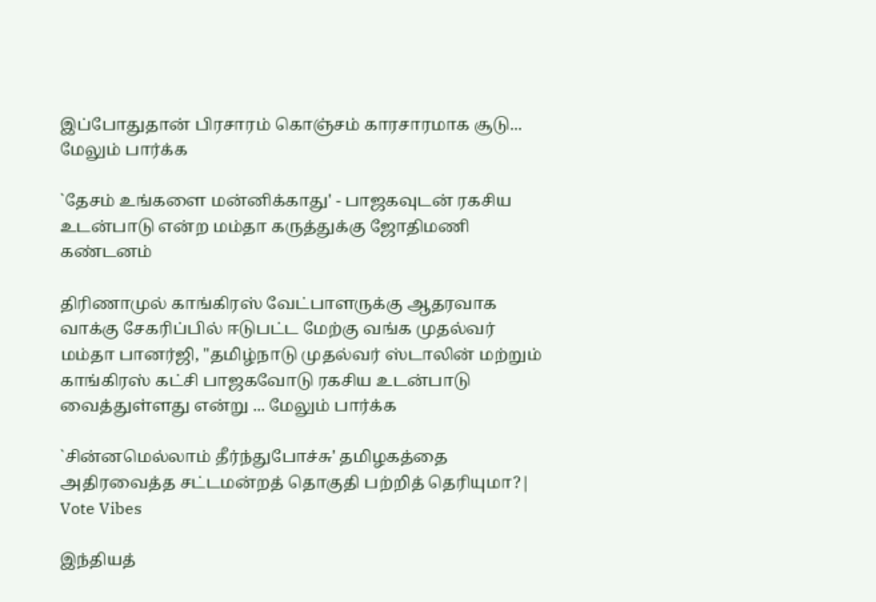இப்போதுதான் பிரசாரம் கொஞ்சம் காரசாரமாக சூடு... மேலும் பார்க்க

`தேசம் உங்களை மன்னிக்காது' - பாஜகவுடன் ரகசிய உடன்பாடு என்ற மம்தா கருத்துக்கு ஜோதிமணி கண்டனம்

திரிணாமுல் காங்கிரஸ் வேட்பாளருக்கு ஆதரவாக வாக்கு சேகரிப்பில் ஈடுபட்ட மேற்கு வங்க முதல்வர் மம்தா பானர்ஜி, "தமிழ்நாடு முதல்வர் ஸ்டாலின் மற்றும் காங்கிரஸ் கட்சி பாஜகவோடு ரகசிய உடன்பாடு வைத்துள்ளது என்று ... மேலும் பார்க்க

`சின்னமெல்லாம் தீர்ந்துபோச்சு' தமிழகத்தை அதிரவைத்த சட்டமன்றத் தொகுதி பற்றித் தெரியுமா?| Vote Vibes

இந்தியத்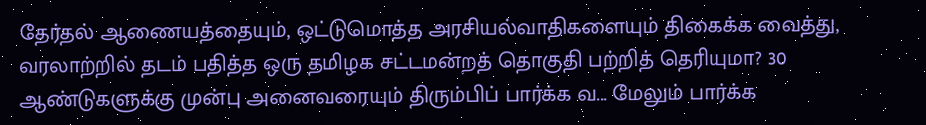தேர்தல் ஆணையத்தையும், ஒட்டுமொத்த அரசியல்வாதிகளையும் திகைக்க வைத்து, வரலாற்றில் தடம் பதித்த ஒரு தமிழக சட்டமன்றத் தொகுதி பற்றித் தெரியுமா? 30 ஆண்டுகளுக்கு முன்பு அனைவரையும் திரும்பிப் பார்க்க வ... மேலும் பார்க்க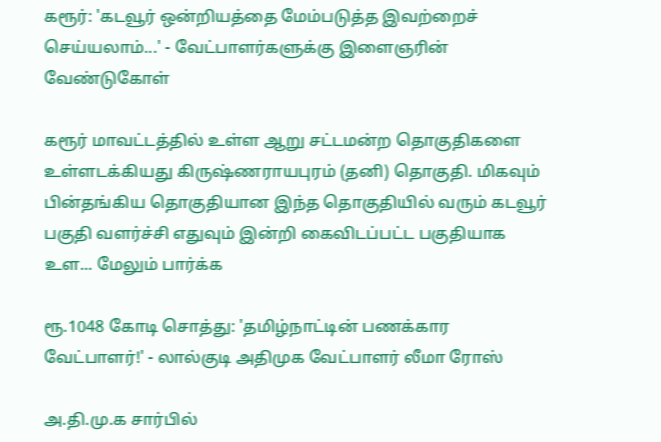கரூர்: 'கடவூர் ஒன்றியத்தை மேம்படுத்த இவற்றைச் செய்யலாம்...' - வேட்பாளர்களுக்கு இளைஞரின் வேண்டுகோள்

கரூர் மாவட்டத்தில் உள்ள ஆறு சட்டமன்ற தொகுதிகளை உள்ளடக்கியது கிருஷ்ணராயபுரம் (தனி) தொகுதி. மிகவும் பின்தங்கிய தொகுதியான இந்த தொகுதியில் வரும் கடவூர் பகுதி வளர்ச்சி எதுவும் இன்றி கைவிடப்பட்ட பகுதியாக உள... மேலும் பார்க்க

ரூ.1048 கோடி சொத்து: 'தமிழ்நாட்டின் பணக்கார வேட்பாளர்!' - லால்குடி அதிமுக வேட்பாளர் லீமா ரோஸ்

அ.தி.மு.க சார்பில்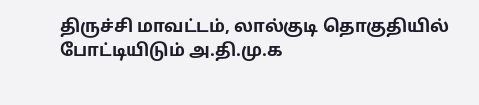திருச்சி மாவட்டம், லால்குடி தொகுதியில் போட்டியிடும் அ.தி.மு.க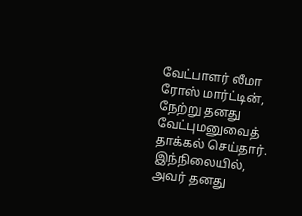வேட்பாளர் லீமா ரோஸ் மார்ட்டின், நேற்று தனது வேட்புமனுவைத் தாக்கல் செய்தார். இந்நிலையில், அவர் தனது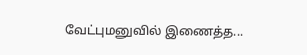வேட்புமனுவில் இணைத்த...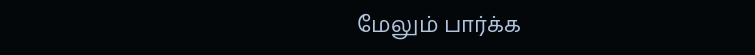மேலும் பார்க்க